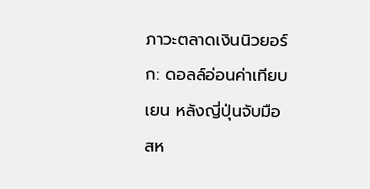ภาวะตลาดเงินนิวยอร์ก: ดอลล์อ่อนค่าเทียบเยน หลังญี่ปุ่นจับมือสห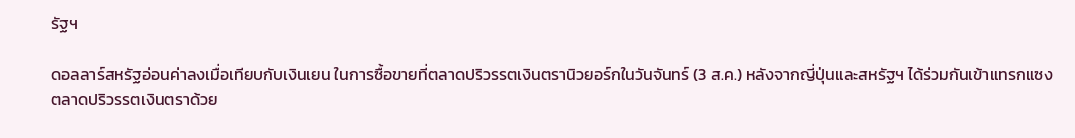รัฐฯ

ดอลลาร์สหรัฐอ่อนค่าลงเมื่อเทียบกับเงินเยน ในการซื้อขายที่ตลาดปริวรรตเงินตรานิวยอร์กในวันจันทร์ (3 ส.ค.) หลังจากญี่ปุ่นและสหรัฐฯ ได้ร่วมกันเข้าแทรกแซงตลาดปริวรรตเงินตราด้วย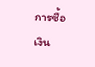การซื้อเงิน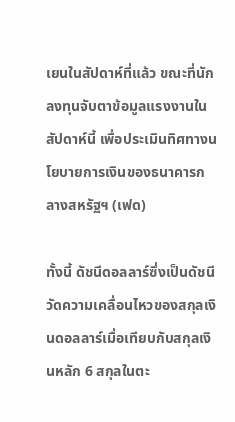เยนในสัปดาห์ที่แล้ว ขณะที่นักลงทุนจับตาข้อมูลแรงงานในสัปดาห์นี้ เพื่อประเมินทิศทางนโยบายการเงินของธนาคารกลางสหรัฐฯ (เฟด)

ทั้งนี้ ดัชนีดอลลาร์ซึ่งเป็นดัชนีวัดความเคลื่อนไหวของสกุลเงินดอลลาร์เมื่อเทียบกับสกุลเงินหลัก 6 สกุลในตะ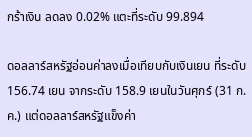กร้าเงิน ลดลง 0.02% แตะที่ระดับ 99.894

ดอลลาร์สหรัฐอ่อนค่าลงเมื่อเทียบกับเงินเยน ที่ระดับ 156.74 เยน จากระดับ 158.9 เยนในวันศุกร์ (31 ก.ค.) แต่ดอลลาร์สหรัฐแข็งค่า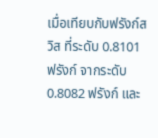เมื่อเทียบกับฟรังก์สวิส ที่ระดับ 0.8101 ฟรังก์ จากระดับ 0.8082 ฟรังก์ และ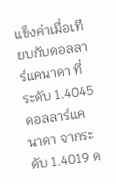แข็งค่าเมื่อเทียบกับดอลลาร์แคนาดา ที่ระดับ 1.4045 ดอลลาร์แคนาดา จากระดับ 1.4019 ด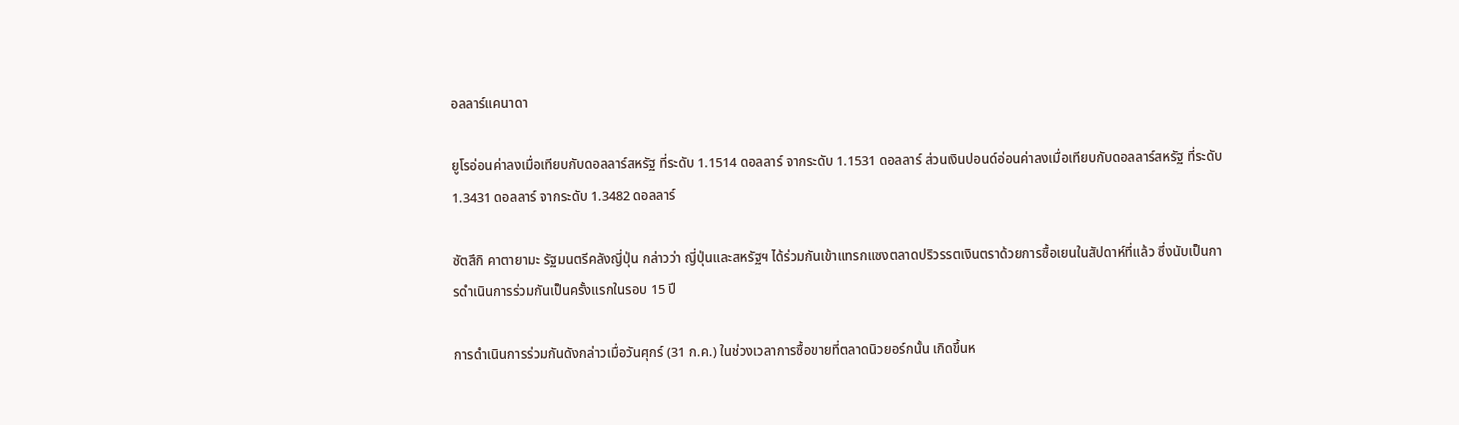อลลาร์แคนาดา

ยูโรอ่อนค่าลงเมื่อเทียบกับดอลลาร์สหรัฐ ที่ระดับ 1.1514 ดอลลาร์ จากระดับ 1.1531 ดอลลาร์ ส่วนเงินปอนด์อ่อนค่าลงเมื่อเทียบกับดอลลาร์สหรัฐ ที่ระดับ 1.3431 ดอลลาร์ จากระดับ 1.3482 ดอลลาร์

ซัตสึกิ คาตายามะ รัฐมนตรีคลังญี่ปุ่น กล่าวว่า ญี่ปุ่นและสหรัฐฯ ได้ร่วมกันเข้าแทรกแซงตลาดปริวรรตเงินตราด้วยการซื้อเยนในสัปดาห์ที่แล้ว ซึ่งนับเป็นการดำเนินการร่วมกันเป็นครั้งแรกในรอบ 15 ปี

การดำเนินการร่วมกันดังกล่าวเมื่อวันศุกร์ (31 ก.ค.) ในช่วงเวลาการซื้อขายที่ตลาดนิวยอร์กนั้น เกิดขึ้นห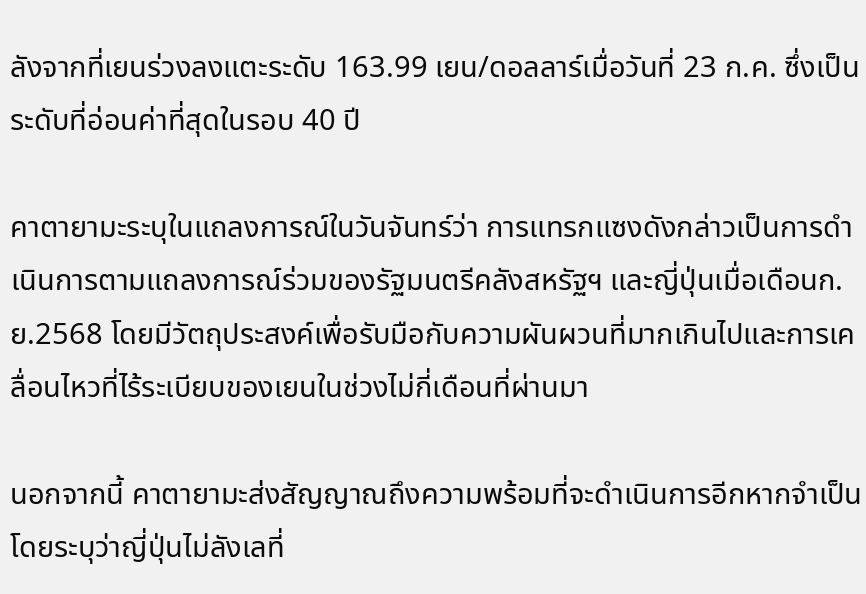ลังจากที่เยนร่วงลงแตะระดับ 163.99 เยน/ดอลลาร์เมื่อวันที่ 23 ก.ค. ซึ่งเป็นระดับที่อ่อนค่าที่สุดในรอบ 40 ปี

คาตายามะระบุในแถลงการณ์ในวันจันทร์ว่า การแทรกแซงดังกล่าวเป็นการดำเนินการตามแถลงการณ์ร่วมของรัฐมนตรีคลังสหรัฐฯ และญี่ปุ่นเมื่อเดือนก.ย.2568 โดยมีวัตถุประสงค์เพื่อรับมือกับความผันผวนที่มากเกินไปและการเคลื่อนไหวที่ไร้ระเบียบของเยนในช่วงไม่กี่เดือนที่ผ่านมา

นอกจากนี้ คาตายามะส่งสัญญาณถึงความพร้อมที่จะดำเนินการอีกหากจำเป็น โดยระบุว่าญี่ปุ่นไม่ลังเลที่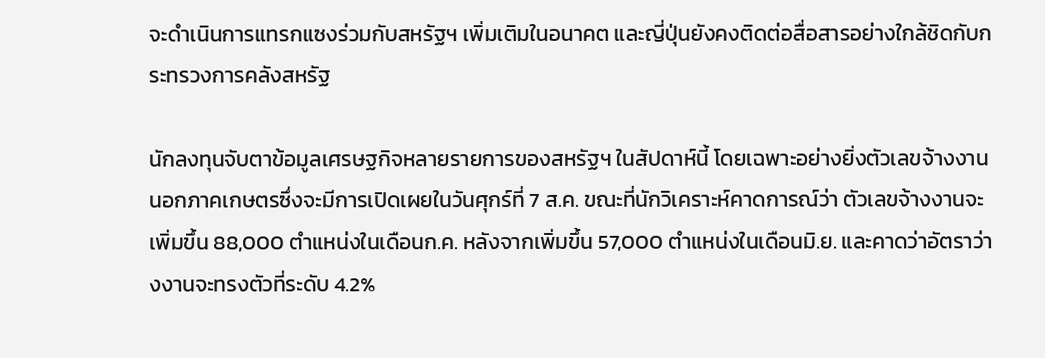จะดำเนินการแทรกแซงร่วมกับสหรัฐฯ เพิ่มเติมในอนาคต และญี่ปุ่นยังคงติดต่อสื่อสารอย่างใกล้ชิดกับกระทรวงการคลังสหรัฐ

นักลงทุนจับตาข้อมูลเศรษฐกิจหลายรายการของสหรัฐฯ ในสัปดาห์นี้ โดยเฉพาะอย่างยิ่งตัวเลขจ้างงานนอกภาคเกษตรซึ่งจะมีการเปิดเผยในวันศุกร์ที่ 7 ส.ค. ขณะที่นักวิเคราะห์คาดการณ์ว่า ตัวเลขจ้างงานจะเพิ่มขึ้น 88,000 ตำแหน่งในเดือนก.ค. หลังจากเพิ่มขึ้น 57,000 ตำแหน่งในเดือนมิ.ย. และคาดว่าอัตราว่างงานจะทรงตัวที่ระดับ 4.2%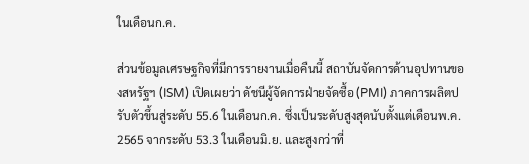ในเดือนก.ค.

ส่วนข้อมูลเศรษฐกิจที่มีการรายงานเมื่อคืนนี้ สถาบันจัดการด้านอุปทานของสหรัฐฯ (ISM) เปิดเผยว่า ดัชนีผู้จัดการฝ่ายจัดซื้อ (PMI) ภาคการผลิตปรับตัวขึ้นสู่ระดับ 55.6 ในเดือนก.ค. ซึ่งเป็นระดับสูงสุดนับตั้งแต่เดือนพ.ค. 2565 จากระดับ 53.3 ในเดือนมิ.ย. และสูงกว่าที่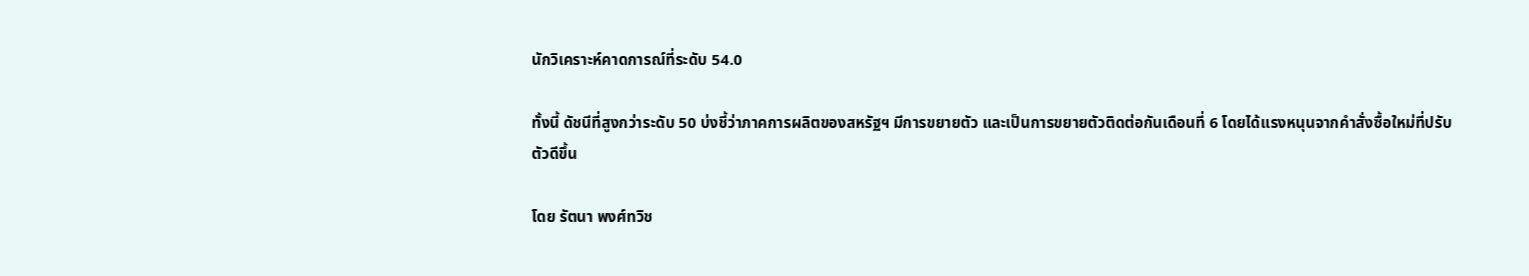นักวิเคราะห์คาดการณ์ที่ระดับ 54.0

ทั้งนี้ ดัชนีที่สูงกว่าระดับ 50 บ่งชี้ว่าภาคการผลิตของสหรัฐฯ มีการขยายตัว และเป็นการขยายตัวติดต่อกันเดือนที่ 6 โดยได้แรงหนุนจากคำสั่งซื้อใหม่ที่ปรับตัวดีขึ้น

โดย รัตนา พงศ์ทวิช